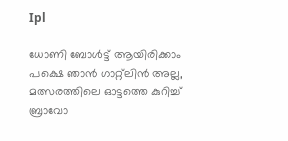Ipl

ധോണി ബോൾട്ട് ആയിരിക്കാം പക്ഷെ ഞാൻ ഗാറ്റ്ലിൻ അല്ല, മത്സരത്തിലെ ഓട്ടത്തെ കുറിച്ച് ബ്രാവോ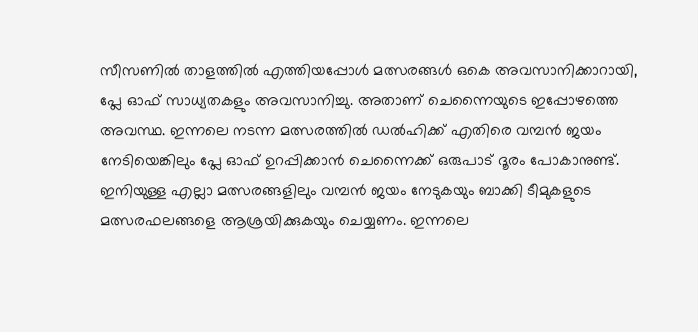സീസണിൽ താളത്തിൽ എത്തിയപ്പോൾ മത്സരങ്ങൾ ഒകെ അവസാനിക്കാറായി, പ്ലേ ഓഫ് സാധ്യതകളും അവസാനിച്ചു. അതാണ് ചെന്നൈയുടെ ഇപ്പോഴത്തെ അവസ്ഥ. ഇന്നലെ നടന്ന മത്സരത്തിൽ ഡൽഹിക്ക് എതിരെ വമ്പൻ ജയം നേടിയെങ്കിലും പ്ലേ ഓഫ് ഉറപ്പിക്കാൻ ചെന്നൈക്ക് ഒരുപാട് ദൂരം പോകാനുണ്ട്. ഇനിയുള്ള എല്ലാ മത്സരങ്ങളിലും വമ്പൻ ജയം നേടുകയും ബാക്കി ടീമുകളുടെ മത്സരഫലങ്ങളെ ആശ്രയിക്കുകയും ചെയ്യണം. ഇന്നലെ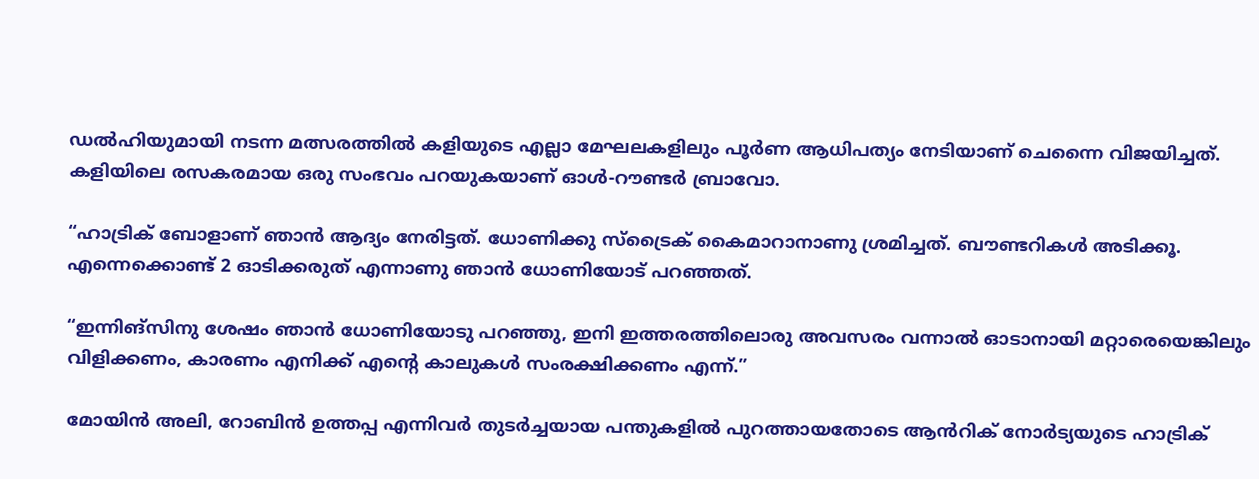ഡൽഹിയുമായി നടന്ന മത്സരത്തിൽ കളിയുടെ എല്ലാ മേഘലകളിലും പൂർണ ആധിപത്യം നേടിയാണ് ചെന്നൈ വിജയിച്ചത്. കളിയിലെ രസകരമായ ഒരു സംഭവം പറയുകയാണ് ഓൾ-റൗണ്ടർ ബ്രാവോ.

“ഹാട്രിക് ബോളാണ് ഞാൻ ആദ്യം നേരിട്ടത്. ധോണിക്കു സ്ട്രൈക് കൈമാറാനാണു ശ്രമിച്ചത്. ബൗണ്ടറികൾ അടിക്കൂ. എന്നെക്കൊണ്ട് 2 ഓടിക്കരുത് എന്നാണു ഞാൻ ധോണിയോട് പറഞ്ഞത്.

“ഇന്നിങ്സിനു ശേഷം ഞാൻ ധോണിയോടു പറഞ്ഞു, ഇനി ഇത്തരത്തിലൊരു അവസരം വന്നാൽ ഓടാനായി മറ്റാരെയെങ്കിലും വിളിക്കണം, കാരണം എനിക്ക് എന്റെ കാലുകൾ സംരക്ഷിക്കണം എന്ന്.”

മോയിൻ അലി, റോബിൻ ഉത്തപ്പ എന്നിവർ തുടർച്ചയായ പന്തുകളിൽ പുറത്തായതോടെ ആൻറിക് നോർട്യയുടെ ഹാട്രിക്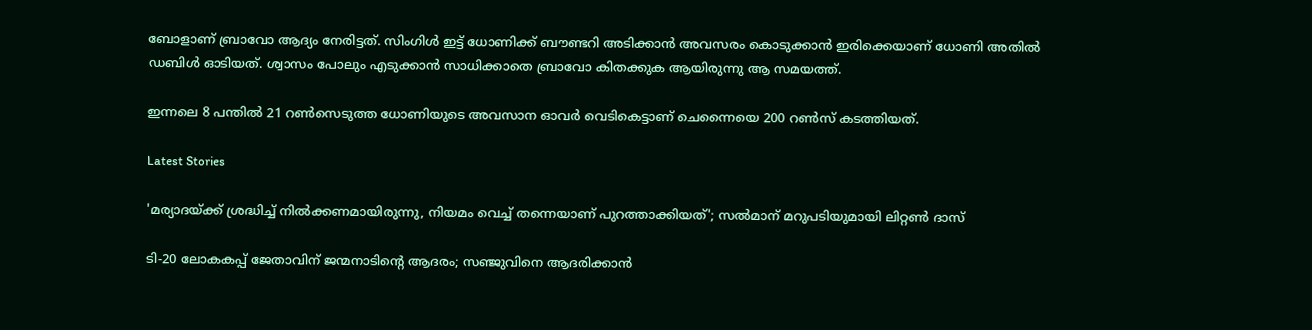ബോളാണ് ബ്രാവോ ആദ്യം നേരിട്ടത്. സിംഗിൾ ഇട്ട് ധോണിക്ക് ബൗണ്ടറി അടിക്കാൻ അവസരം കൊടുക്കാൻ ഇരിക്കെയാണ് ധോണി അതിൽ ഡബിൾ ഓടിയത്. ശ്വാസം പോലും എടുക്കാൻ സാധിക്കാതെ ബ്രാവോ കിതക്കുക ആയിരുന്നു ആ സമയത്ത്.

ഇന്നലെ 8 പന്തിൽ 21 റൺസെടുത്ത ധോണിയുടെ അവസാന ഓവർ വെടികെട്ടാണ് ചെന്നൈയെ 200 റൺസ് കടത്തിയത്.

Latest Stories

'മര്യാദയ്ക്ക് ശ്രദ്ധിച്ച് നിൽക്കണമായിരുന്നു, നിയമം വെച്ച് തന്നെയാണ് പുറത്താക്കിയത്'; സൽമാന് മറുപടിയുമായി ലിറ്റൺ ദാസ്

ടി-20 ലോകകപ്പ് ജേതാവിന് ജന്മനാടിന്റെ ആദരം; സഞ്ജുവിനെ ആദരിക്കാൻ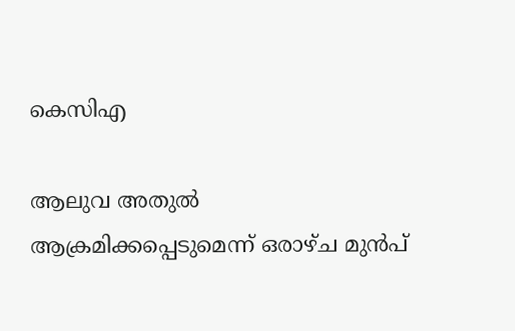കെസിഎ

ആലുവ അതുൽ ആക്രമിക്കപ്പെടുമെന്ന് ഒരാഴ്ച മുൻപ്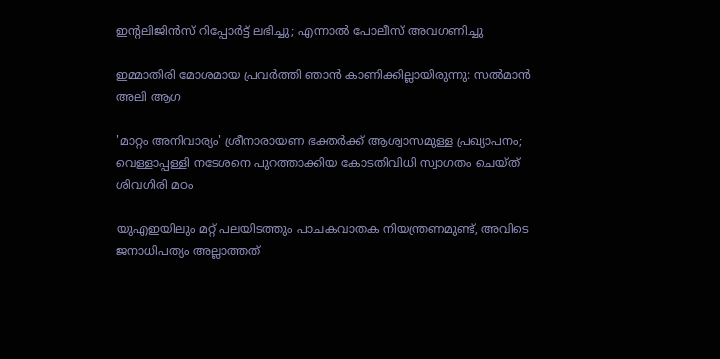ഇന്റലിജിൻസ് റിപ്പോർട്ട് ലഭിച്ചു; എന്നാൽ പോലീസ് അവഗണിച്ചു

ഇമ്മാതിരി മോശമായ പ്രവർത്തി ഞാൻ കാണിക്കില്ലായിരുന്നു: സല്‍മാന്‍ അലി ആഗ

'മാറ്റം അനിവാര്യം' ശ്രീനാരായണ ഭക്തര്‍ക്ക് ആശ്വാസമുള്ള പ്രഖ്യാപനം; വെള്ളാപ്പള്ളി നടേശനെ പുറത്താക്കിയ കോടതിവിധി സ്വാഗതം ചെയ്ത് ശിവഗിരി മഠം

യുഎഇയിലും മറ്റ് പലയിടത്തും പാചകവാതക നിയന്ത്രണമുണ്ട്, അവിടെ ജനാധിപത്യം അല്ലാത്തത്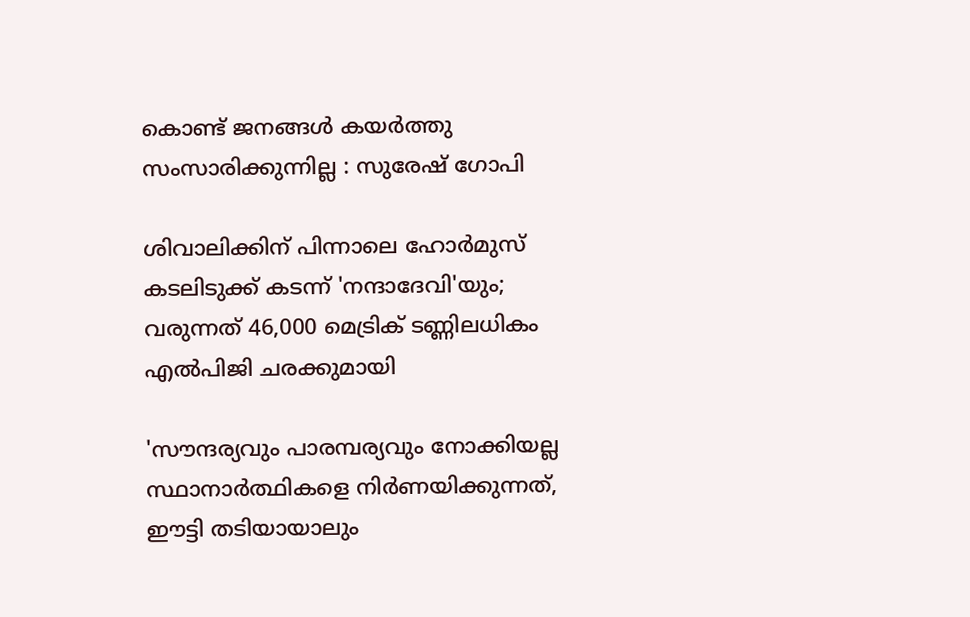കൊണ്ട് ജനങ്ങൾ കയർത്തു സംസാരിക്കുന്നില്ല : സുരേഷ് ഗോപി

ശിവാലിക്കിന് പിന്നാലെ ഹോർമുസ് കടലിടുക്ക് കടന്ന് 'നന്ദാദേവി'യും; വരുന്നത് 46,000 മെട്രിക് ടണ്ണിലധികം എൽപിജി ചരക്കുമായി

'സൗന്ദര്യവും പാരമ്പര്യവും നോക്കിയല്ല സ്ഥാനാര്‍ത്ഥികളെ നിര്‍ണയിക്കുന്നത്, ഈട്ടി തടിയായാലും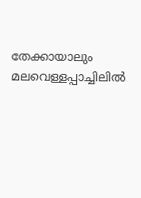തേക്കായാലും മലവെള്ളപ്പാച്ചിലിൽ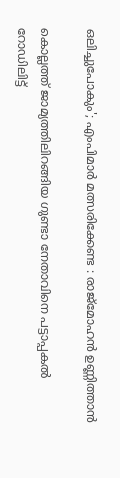ഒലിച്ചുപോകും'; എംപിമാർ മത്സരിക്കേണ്ട : രാജ്‌മോഹൻ ഉണ്ണിത്താന്‍

കൊല്ലത്ത് ജാമ്യത്തിലിറങ്ങിയ ഗുണ്ടാ നേതാവിനെ പട്ടാപ്പകൽ റോഡിലിട്ട്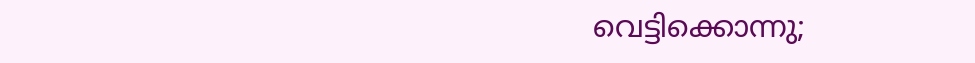വെട്ടിക്കൊന്നു;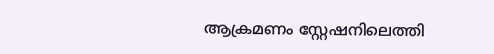ആക്രമണം സ്റ്റേഷനിലെത്തി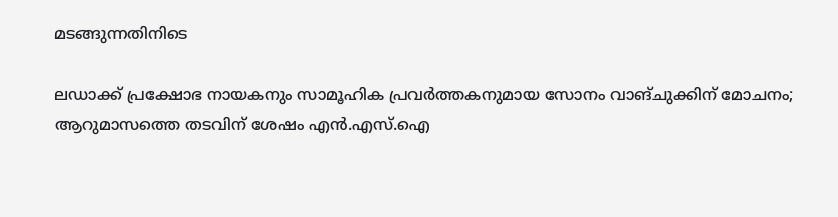മടങ്ങുന്നതിനിടെ

ലഡാക്ക് പ്രക്ഷോഭ നായകനും സാമൂഹിക പ്രവർത്തകനുമായ സോനം വാങ്ചുക്കിന് മോചനം; ആറുമാസത്തെ തടവിന് ശേഷം എന്‍.എസ്.ഐ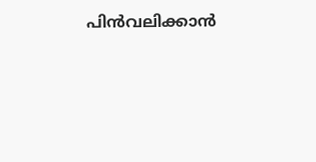പിൻവലിക്കാൻ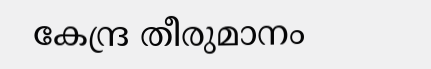കേന്ദ്ര തീരുമാനം